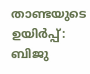താണ്ടയുടെ ഉയിര്‍പ്പ്: ബിജു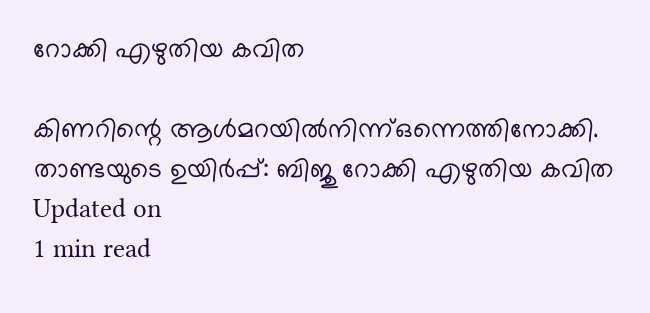റോക്കി എഴുതിയ കവിത

കിണറിന്റെ ആള്‍മറയില്‍നിന്ന്ഒന്നെത്തിനോക്കി.
താണ്ടയുടെ ഉയിര്‍പ്പ്: ബിജു റോക്കി എഴുതിയ കവിത
Updated on
1 min read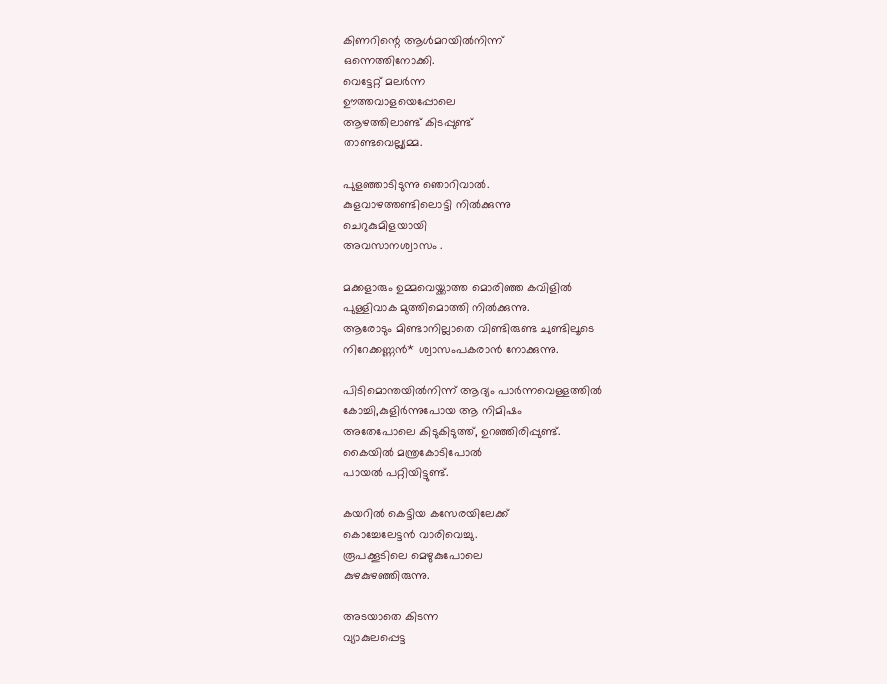കിണറിന്റെ ആള്‍മറയില്‍നിന്ന്
ഒന്നെത്തിനോക്കി.
വെട്ടേറ്റ് മലര്‍ന്ന
ഊത്തവാളയെപ്പോലെ
ആഴത്തിലാണ്ട് കിടപ്പുണ്ട്
താണ്ടവെല്ല്യമ്മ.

പുളഞ്ഞാടിടുന്നു ഞൊറിവാല്‍.
കുളവാഴത്തണ്ടിലൊട്ടി നില്‍ക്കുന്നു
ചെറുകുമിളയായി
അവസാനശ്വാസം .

മക്കളാരും ഉമ്മവെയ്ക്കാത്ത മൊരിഞ്ഞ കവിളില്‍
പുള്ളിവാക മുത്തിമൊത്തി നില്‍ക്കുന്നു.
ആരോടും മിണ്ടാനില്ലാതെ വിണ്ടിരുണ്ട ചുണ്ടിലൂടെ
നിറേക്കണ്ണന്‍* ശ്വാസംപകരാന്‍ നോക്കുന്നു.

പിടിമൊന്തയില്‍നിന്ന് ആദ്യം പാര്‍ന്നവെള്ളത്തില്‍
കോച്ചി,കുളിര്‍ന്നുപോയ ആ നിമിഷം
അതേപോലെ കിടുകിടുത്ത്, ഉറഞ്ഞിരിപ്പുണ്ട്.
കൈയില്‍ മന്ത്രകോടിപോല്‍
പായല്‍ പറ്റിയിട്ടുണ്ട്.

കയറില്‍ കെട്ടിയ കസേരയിലേക്ക്
കൊച്ചേലേട്ടന്‍ വാരിവെച്ചു.
രൂപക്കൂടിലെ മെഴുകുപോലെ
കുഴകുഴഞ്ഞിരുന്നു.

അടയാതെ കിടന്ന
വ്യാകുലപ്പെട്ട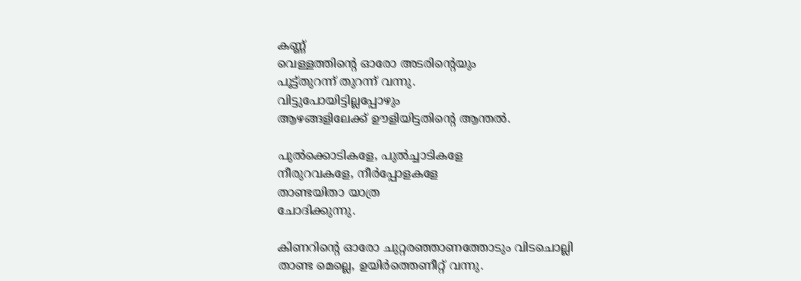കണ്ണ്
വെള്ളത്തിന്റെ ഓരോ അടരിന്റെയും
പൂട്ട്തുറന്ന് തുറന്ന് വന്നു.
വിട്ടുപോയിട്ടില്ലപ്പോഴും
ആഴങ്ങളിലേക്ക് ഊളിയിട്ടതിന്റെ ആന്തല്‍.

പുല്‍ക്കൊടികളേ, പുല്‍ച്ചാടികളേ
നീരുറവകളേ, നീര്‍പ്പോളകളേ
താണ്ടയിതാ യാത്ര
ചോദിക്കുന്നു.

കിണറിന്റെ ഓരോ ചുറ്റരഞ്ഞാണത്തോടും വിടചൊല്ലി
താണ്ട മെല്ലെ, ഉയിര്‍ത്തെണീറ്റ് വന്നു.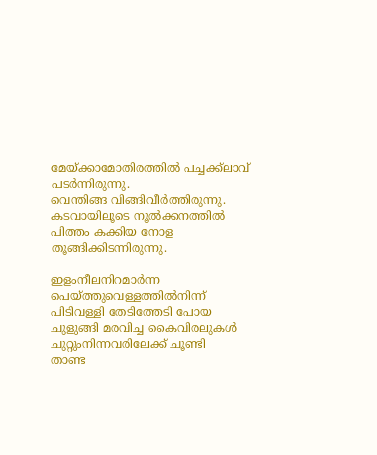മേയ്ക്കാമോതിരത്തില്‍ പച്ചക്ക്‌ലാവ് പടര്‍ന്നിരുന്നു.
വെന്തിങ്ങ വിങ്ങിവീര്‍ത്തിരുന്നു.
കടവായിലൂടെ നൂല്‍ക്കനത്തില്‍
പിത്തം കക്കിയ നോള തൂങ്ങിക്കിടന്നിരുന്നു.

ഇളംനീലനിറമാര്‍ന്ന പെയ്ത്തുവെള്ളത്തില്‍നിന്ന്
പിടിവള്ളി തേടിത്തേടി പോയ
ചുളുങ്ങി മരവിച്ച കൈവിരലുകള്‍
ചുറ്റുംനിന്നവരിലേക്ക് ചൂണ്ടി
താണ്ട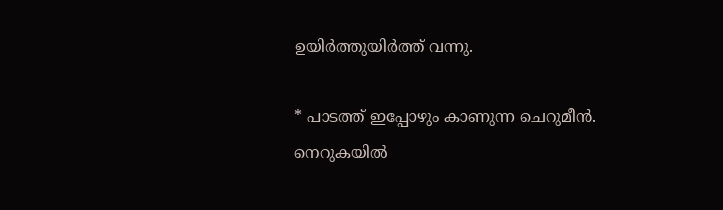ഉയിര്‍ത്തുയിര്‍ത്ത് വന്നു.

* പാടത്ത് ഇപ്പോഴും കാണുന്ന ചെറുമീന്‍.
നെറുകയില്‍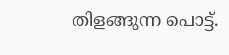തിളങ്ങുന്ന പൊട്ട്.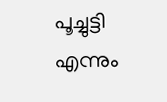പൂച്ചുട്ടി എന്നും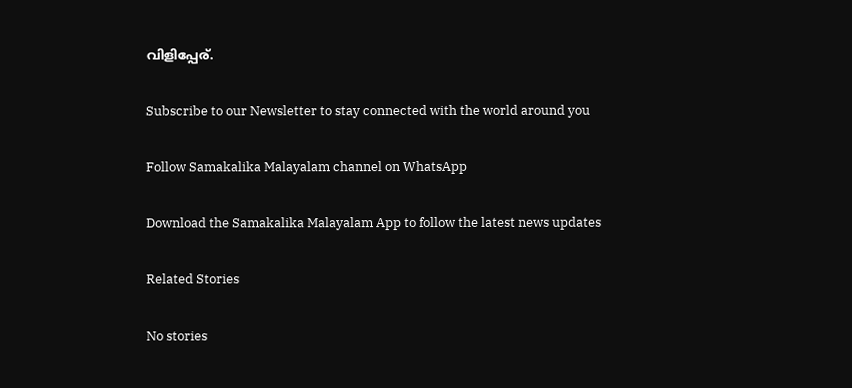വിളിപ്പേര്.

Subscribe to our Newsletter to stay connected with the world around you

Follow Samakalika Malayalam channel on WhatsApp

Download the Samakalika Malayalam App to follow the latest news updates

Related Stories

No stories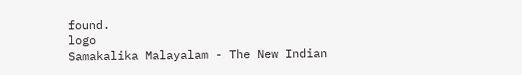found.
logo
Samakalika Malayalam - The New Indian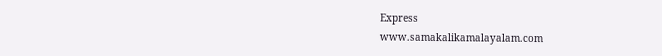Express
www.samakalikamalayalam.com